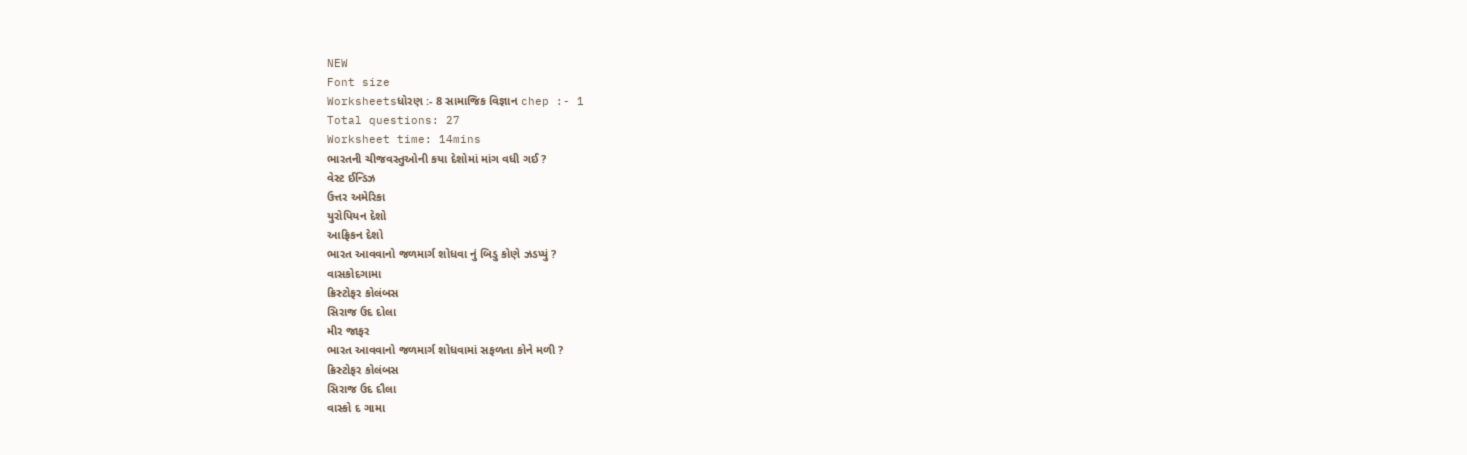NEW
Font size
Worksheetsધોરણ :- 8 સામાજિક વિજ્ઞાન chep :- 1
Total questions: 27
Worksheet time: 14mins
ભારતની ચીજવસ્તુઓની કયા દેશોમાં માંગ વધી ગઈ ?
વેસ્ટ ઈન્ડિઝ
ઉત્તર અમેરિકા
યુરોપિયન દેશો
આફ્રિકન દેશો
ભારત આવવાનો જળમાર્ગ શોધવા નું બિડુ કોણે ઝડપ્યું ?
વાસકોદગામા
ક્રિસ્ટોફર કોલંબસ
સિરાજ ઉદ દોલા
મીર જાફર
ભારત આવવાનો જળમાર્ગ શોધવામાં સફળતા કોને મળી ?
ક્રિસ્ટોફર કોલંબસ
સિરાજ ઉદ દૌલા
વાસ્કો દ ગામા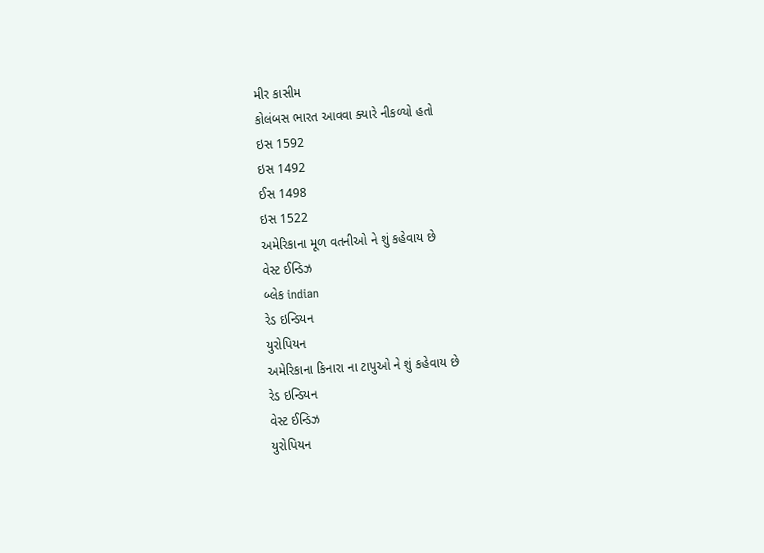મીર કાસીમ
કોલંબસ ભારત આવવા ક્યારે નીકળ્યો હતો
ઇસ 1592
ઇસ 1492
ઈસ 1498
ઇસ 1522
અમેરિકાના મૂળ વતનીઓ ને શું કહેવાય છે
વેસ્ટ ઈન્ડિઝ
બ્લેક indian
રેડ ઇન્ડિયન
યુરોપિયન
અમેરિકાના કિનારા ના ટાપુઓ ને શું કહેવાય છે
રેડ ઇન્ડિયન
વેસ્ટ ઈન્ડિઝ
યુરોપિયન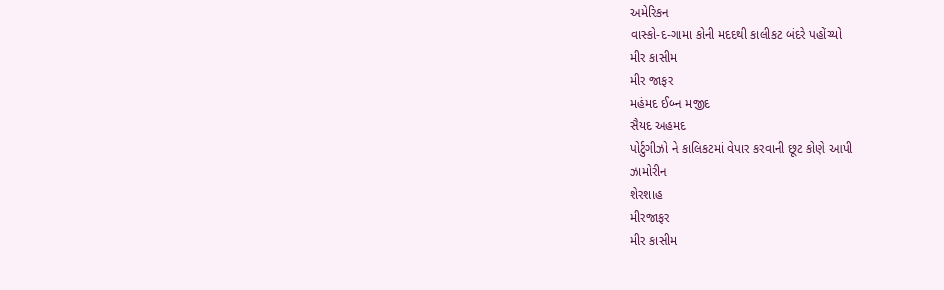અમેરિકન
વાસ્કો-દ-ગામા કોની મદદથી કાલીકટ બંદરે પહોંચ્યો
મીર કાસીમ
મીર જાફર
મહંમદ ઈબ્ન મજીદ
સૈયદ અહમદ
પોર્ટુગીઝો ને કાલિકટમાં વેપાર કરવાની છૂટ કોણે આપી
ઝામોરીન
શેરશાહ
મીરજાફર
મીર કાસીમ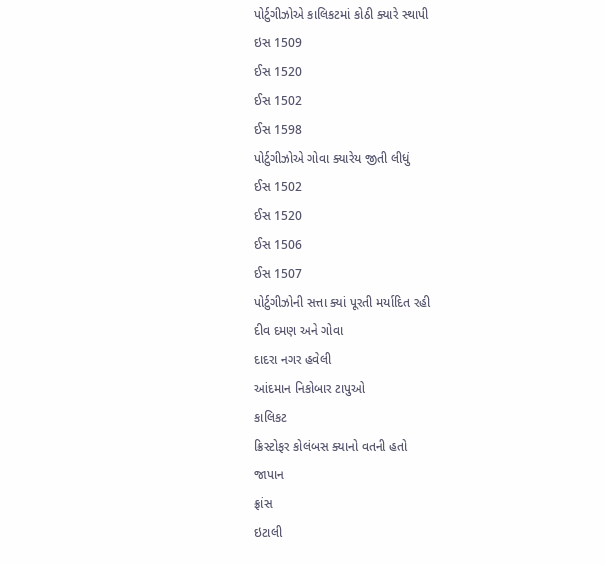પોર્ટુગીઝોએ કાલિકટમાં કોઠી ક્યારે સ્થાપી
ઇસ 1509
ઈસ 1520
ઈસ 1502
ઈસ 1598
પોર્ટુગીઝોએ ગોવા ક્યારેય જીતી લીધું
ઈસ 1502
ઈસ 1520
ઈસ 1506
ઈસ 1507
પોર્ટુગીઝોની સત્તા ક્યાં પૂરતી મર્યાદિત રહી
દીવ દમણ અને ગોવા
દાદરા નગર હવેલી
આંદમાન નિકોબાર ટાપુઓ
કાલિકટ
ક્રિસ્ટોફર કોલંબસ ક્યાનો વતની હતો
જાપાન
ફ્રાંસ
ઇટાલી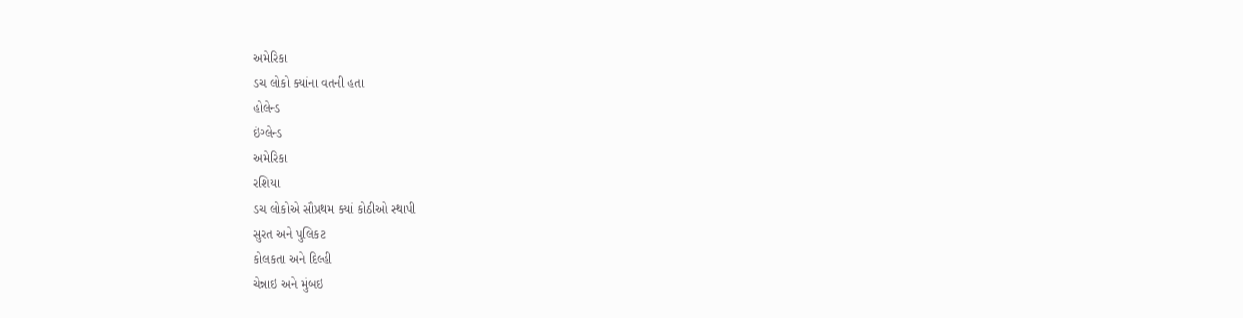અમેરિકા
ડચ લોકો ક્યાંના વતની હતા
હોલેન્ડ
ઇંગ્લેન્ડ
અમેરિકા
રશિયા
ડચ લોકોએ સૌપ્રથમ ક્યાં કોઠીઓ સ્થાપી
સુરત અને પુલિકટ
કોલકતા અને દિલ્હી
ચેન્નાઇ અને મુંબઇ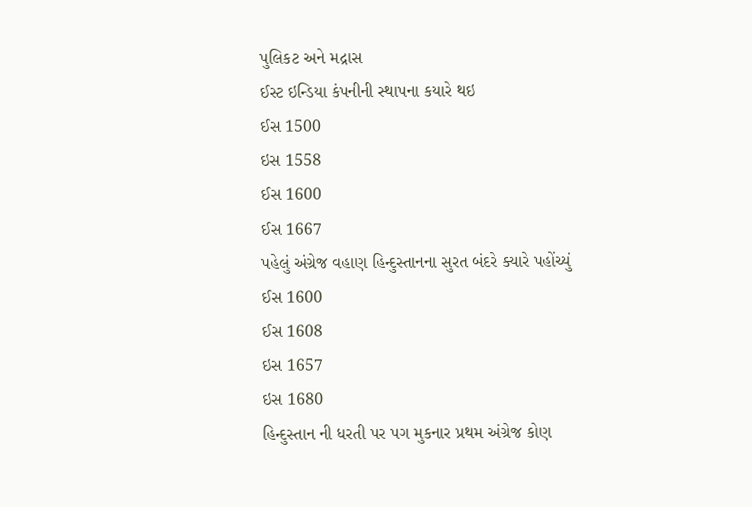પુલિકટ અને મદ્રાસ
ઈસ્ટ ઇન્ડિયા કંપનીની સ્થાપના કયારે થઇ
ઈસ 1500
ઇસ 1558
ઈસ 1600
ઈસ 1667
પહેલું અંગ્રેજ વહાણ હિન્દુસ્તાનના સુરત બંદરે ક્યારે પહોંચ્યું
ઈસ 1600
ઈસ 1608
ઇસ 1657
ઇસ 1680
હિન્દુસ્તાન ની ધરતી પર પગ મુકનાર પ્રથમ અંગ્રેજ કોણ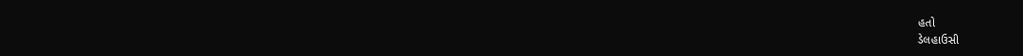હતો
ડેલહાઉસી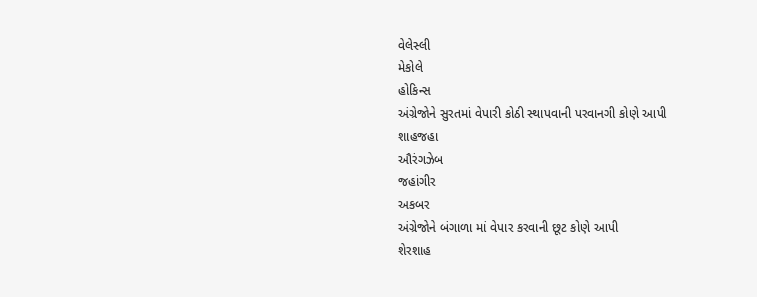વેલેસ્લી
મેકોલે
હોકિન્સ
અંગ્રેજોને સુરતમાં વેપારી કોઠી સ્થાપવાની પરવાનગી કોણે આપી
શાહજહા
ઔરંગઝેબ
જહાંગીર
અકબર
અંગ્રેજોને બંગાળા માં વેપાર કરવાની છૂટ કોણે આપી
શેરશાહ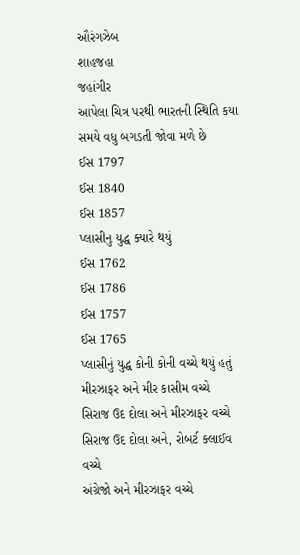ઔરંગઝેબ
શાહજહા
જહાંગીર
આપેલા ચિત્ર પરથી ભારતની સ્થિતિ કયા સમયે વધુ બગડતી જોવા મળે છે
ઈસ 1797
ઈસ 1840
ઈસ 1857
પ્લાસીનુ યુદ્ધ ક્યારે થયું
ઈસ 1762
ઈસ 1786
ઈસ 1757
ઈસ 1765
પ્લાસીનું યુદ્ધ કોની કોની વચ્ચે થયું હતું
મીરઝાફર અને મીર કાસીમ વચ્ચે
સિરાજ ઉદ દોલા અને મીરઝાફર વચ્ચે
સિરાજ ઉદ દોલા અને, રોબર્ટ ક્લાઈવ વચ્ચે
અંગ્રેજો અને મીરઝાફર વચ્ચે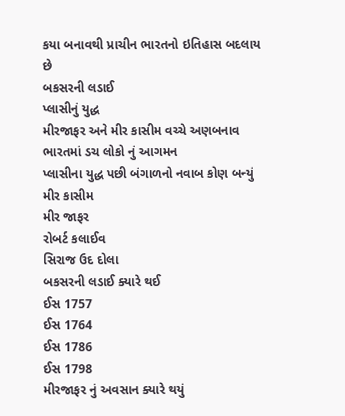કયા બનાવથી પ્રાચીન ભારતનો ઇતિહાસ બદલાય છે
બકસરની લડાઈ
પ્લાસીનું યુદ્ધ
મીરજાફર અને મીર કાસીમ વચ્ચે અણબનાવ
ભારતમાં ડચ લોકો નું આગમન
પ્લાસીના યુદ્ધ પછી બંગાળનો નવાબ કોણ બન્યું
મીર કાસીમ
મીર જાફર
રોબર્ટ કલાઈવ
સિરાજ ઉદ દોલા
બકસરની લડાઈ ક્યારે થઈ
ઈસ 1757
ઈસ 1764
ઈસ 1786
ઈસ 1798
મીરજાફર નું અવસાન ક્યારે થયું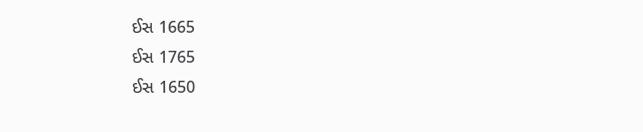ઈસ 1665
ઈસ 1765
ઈસ 1650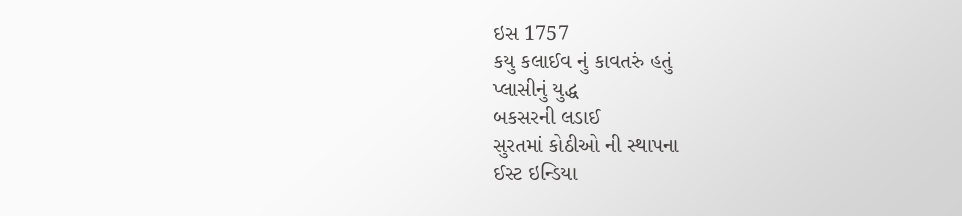ઇસ 1757
કયુ કલાઈવ નું કાવતરું હતું
પ્લાસીનું યુદ્ધ
બકસરની લડાઈ
સુરતમાં કોઠીઓ ની સ્થાપના
ઈસ્ટ ઇન્ડિયા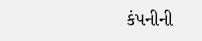કંપનીની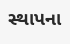સ્થાપના